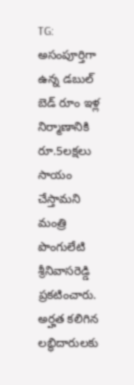TG: అసంపూర్తిగా ఉన్న డబుల్ బెడ్ రూం ఇళ్ల నిర్మాణానికి రూ.5లక్షలు సాయం చేస్తామని మంత్రి పొంగులేటి శ్రీనివాసరెడ్డి ప్రకటించారు. అర్హత కలిగిన లబ్ధిదారులకు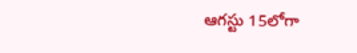ఆగస్టు 15లోగా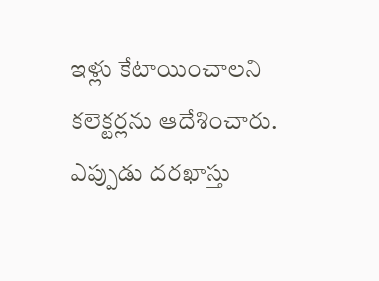ఇళ్లు కేటాయించాలని కలెక్టర్లను ఆదేశించారు. ఎప్పుడు దరఖాస్తు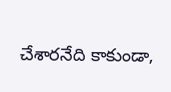చేశారనేది కాకుండా,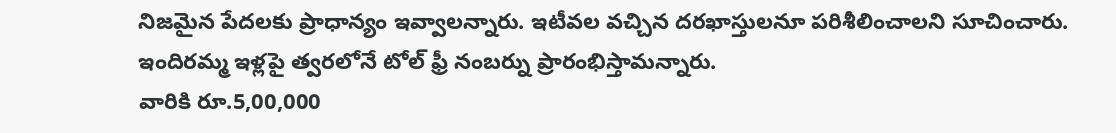నిజమైన పేదలకు ప్రాధాన్యం ఇవ్వాలన్నారు. ఇటీవల వచ్చిన దరఖాస్తులనూ పరిశీలించాలని సూచించారు. ఇందిరమ్మ ఇళ్లపై త్వరలోనే టోల్ ఫ్రీ నంబర్ను ప్రారంభిస్తామన్నారు.
వారికి రూ.5,00,000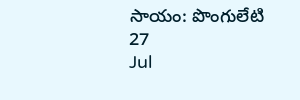సాయం: పొంగులేటి
27
Jul